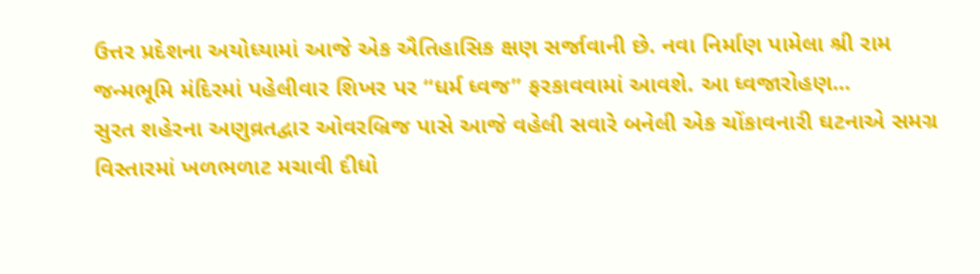ઉત્તર પ્રદેશના અયોધ્યામાં આજે એક ઐતિહાસિક ક્ષણ સર્જાવાની છે. નવા નિર્માણ પામેલા શ્રી રામ જન્મભૂમિ મંદિરમાં પહેલીવાર શિખર પર “ધર્મ ધ્વજ” ફરકાવવામાં આવશે. આ ધ્વજારોહણ...
સુરત શહેરના અણુવ્રતદ્વાર ઓવરબ્રિજ પાસે આજે વહેલી સવારે બનેલી એક ચોંકાવનારી ઘટનાએ સમગ્ર વિસ્તારમાં ખળભળાટ મચાવી દીધો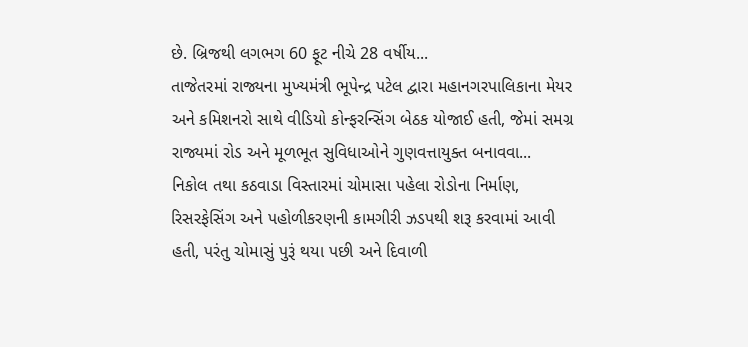છે. બ્રિજથી લગભગ 60 ફૂટ નીચે 28 વર્ષીય...
તાજેતરમાં રાજ્યના મુખ્યમંત્રી ભૂપેન્દ્ર પટેલ દ્વારા મહાનગરપાલિકાના મેયર અને કમિશનરો સાથે વીડિયો કોન્ફરન્સિંગ બેઠક યોજાઈ હતી, જેમાં સમગ્ર રાજ્યમાં રોડ અને મૂળભૂત સુવિધાઓને ગુણવત્તાયુક્ત બનાવવા...
નિકોલ તથા કઠવાડા વિસ્તારમાં ચોમાસા પહેલા રોડોના નિર્માણ, રિસરફેસિંગ અને પહોળીકરણની કામગીરી ઝડપથી શરૂ કરવામાં આવી હતી, પરંતુ ચોમાસું પુરૂં થયા પછી અને દિવાળી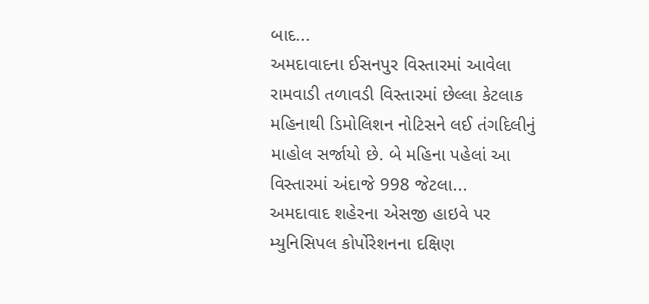બાદ...
અમદાવાદના ઈસનપુર વિસ્તારમાં આવેલા રામવાડી તળાવડી વિસ્તારમાં છેલ્લા કેટલાક મહિનાથી ડિમોલિશન નોટિસને લઈ તંગદિલીનું માહોલ સર્જાયો છે. બે મહિના પહેલાં આ વિસ્તારમાં અંદાજે 998 જેટલા...
અમદાવાદ શહેરના એસજી હાઇવે પર મ્યુનિસિપલ કોર્પોરેશનના દક્ષિણ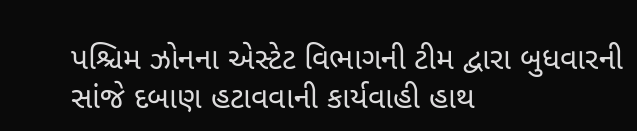પશ્ચિમ ઝોનના એસ્ટેટ વિભાગની ટીમ દ્વારા બુધવારની સાંજે દબાણ હટાવવાની કાર્યવાહી હાથ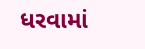ધરવામાં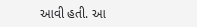આવી હતી. આ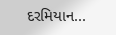દરમિયાન...